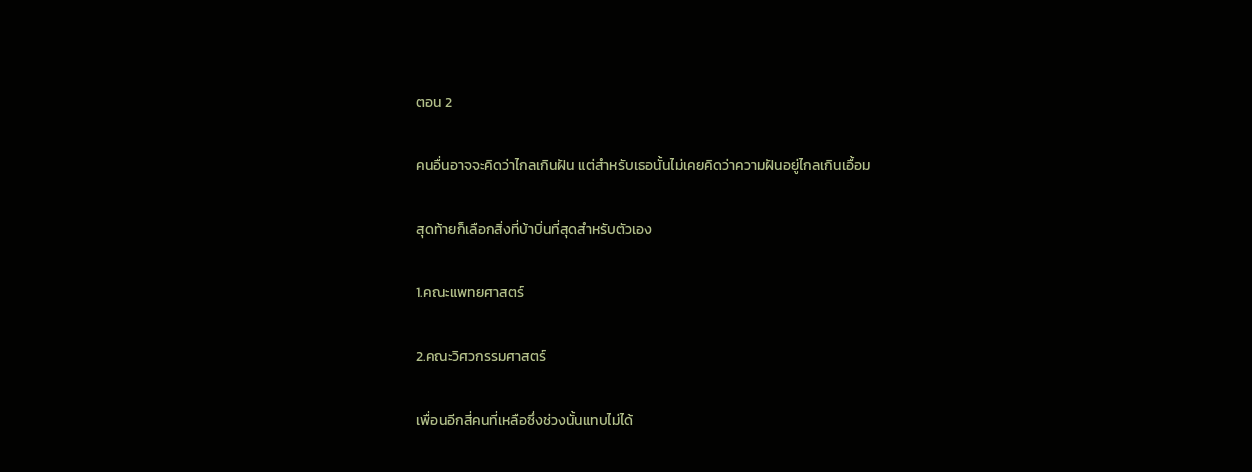ตอน 2

คนอื่นอาจจะคิดว่าไกลเกินฝัน แต่สำหรับเธอนั้นไม่เคยคิดว่าความฝันอยู่ไกลเกินเอื้อม

สุดท้ายก็เลือกสิ่งที่บ้าบิ่นที่สุดสำหรับตัวเอง

1.คณะแพทยศาสตร์

2.คณะวิศวกรรมศาสตร์

เพื่อนอีกสี่คนที่เหลือซึ่งช่วงนั้นแทบไม่ได้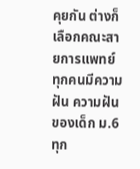คุยกัน ต่างก็เลือกคณะสายการแพทย์ ทุกคนมีความฝัน ความฝันของเด็ก ม.6 ทุก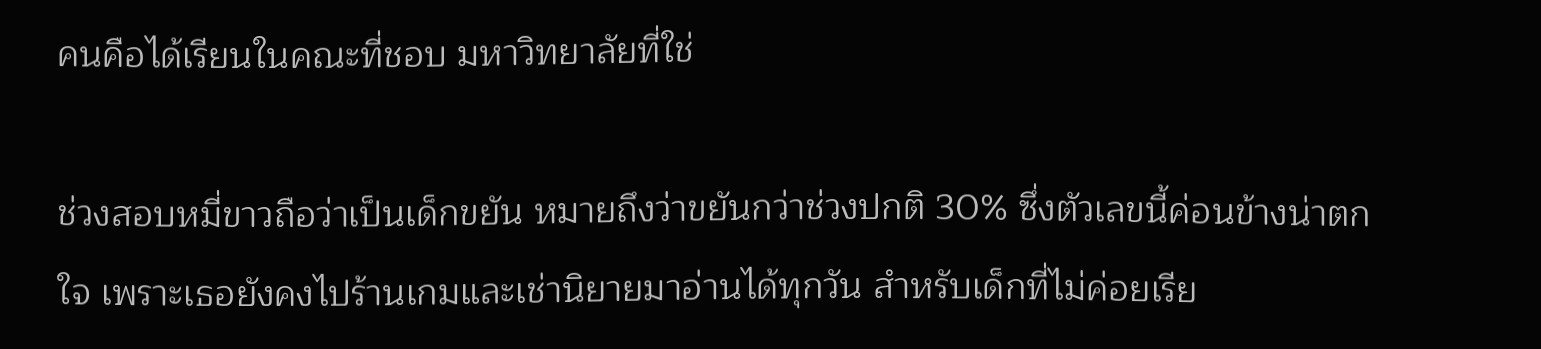คนคือได้เรียนในคณะที่ชอบ มหาวิทยาลัยที่ใช่

ช่วงสอบหมี่ขาวถือว่าเป็นเด็กขยัน หมายถึงว่าขยันกว่าช่วงปกติ 30% ซึ่งตัวเลขนี้ค่อนข้างน่าตกใจ เพราะเธอยังคงไปร้านเกมและเช่านิยายมาอ่านได้ทุกวัน สำหรับเด็กที่ไม่ค่อยเรีย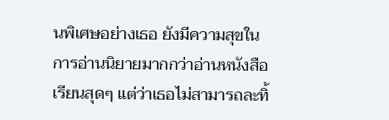นพิเศษอย่างเธอ ยังมีความสุขในการอ่านนิยายมากกว่าอ่านหนังสือเรียนสุดๆ แต่ว่าเธอไม่สามารถละทิ้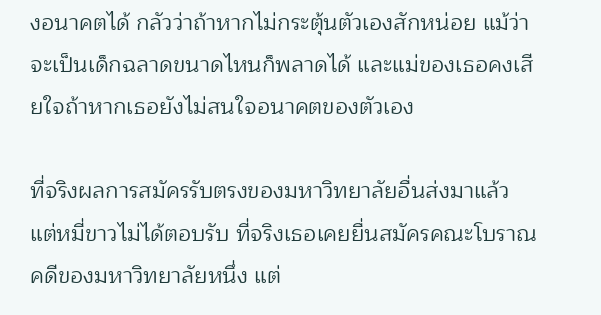งอนาคตได้ กลัวว่าถ้าหากไม่กระตุ้นตัวเองสักหน่อย แม้ว่าจะเป็นเด็กฉลาดขนาดไหนก็พลาดได้ และแม่ของเธอคงเสียใจถ้าหากเธอยังไม่สนใจอนาคตของตัวเอง

ที่จริงผลการสมัครรับตรงของมหาวิทยาลัยอื่นส่งมาแล้ว แต่หมี่ขาวไม่ได้ตอบรับ ที่จริงเธอเคยยื่นสมัครคณะโบราณคดีของมหาวิทยาลัยหนึ่ง แต่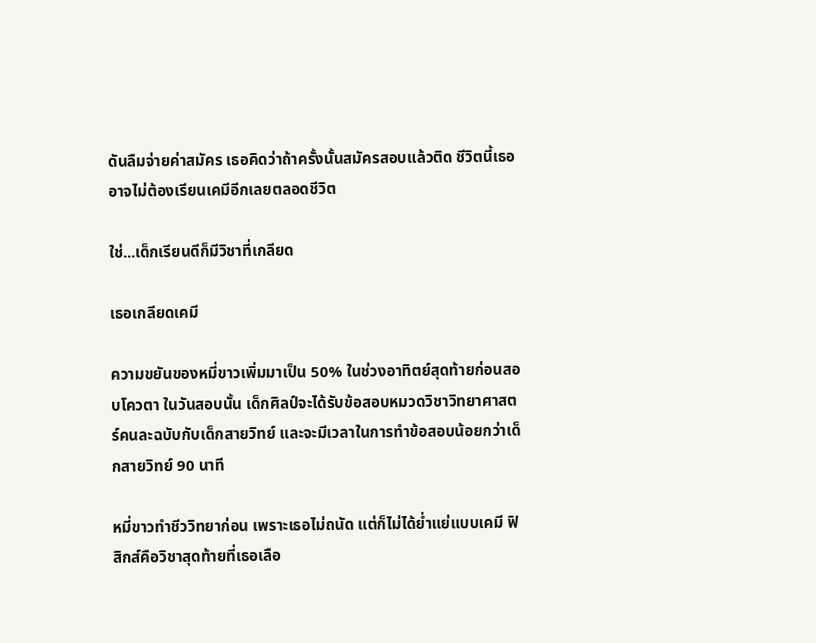ดันลืมจ่ายค่าสมัคร เธอคิดว่าถ้าครั้งนั้นสมัครสอบแล้วติด ชีวิตนี้เธออาจไม่ต้องเรียนเคมีอีกเลยตลอดชีวิต

ใช่...เด็กเรียนดีก็มีวิชาที่เกลียด

เธอเกลียดเคมี

ความขยันของหมี่ขาวเพิ่มมาเป็น 50% ในช่วงอาทิตย์สุดท้ายก่อนสอบโควตา ในวันสอบนั้น เด็กศิลป์จะได้รับข้อสอบหมวดวิชาวิทยาศาสตร์คนละฉบับกับเด็กสายวิทย์ และจะมีเวลาในการทำข้อสอบน้อยกว่าเด็กสายวิทย์ 90 นาที

หมี่ขาวทำชีววิทยาก่อน เพราะเธอไม่ถนัด แต่ก็ไม่ได้ย่ำแย่แบบเคมี ฟิสิกส์คือวิชาสุดท้ายที่เธอเลือ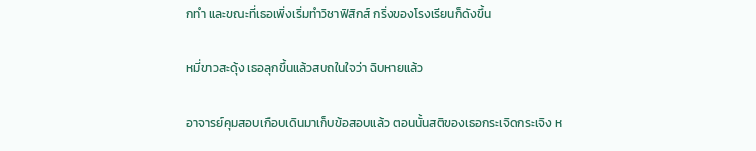กทำ และขณะที่เธอเพิ่งเริ่มทำวิชาฟิสิกส์ กริ่งของโรงเรียนก็ดังขึ้น

หมี่ขาวสะดุ้ง เธอลุกขึ้นแล้วสบถในใจว่า ฉิบหายแล้ว

อาจารย์คุมสอบเกือบเดินมาเก็บข้อสอบแล้ว ตอนนั้นสติของเธอกระเจิดกระเจิง ห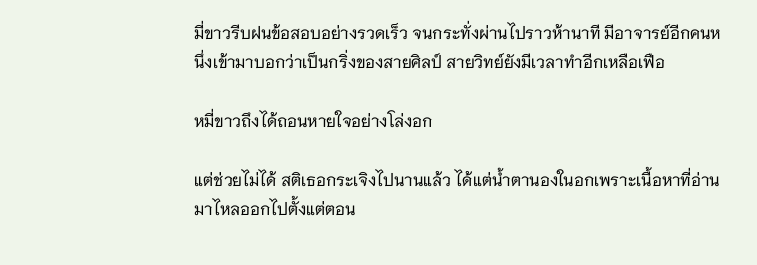มี่ขาวรีบฝนข้อสอบอย่างรวดเร็ว จนกระทั่งผ่านไปราวห้านาที มีอาจารย์อีกคนหนึ่งเข้ามาบอกว่าเป็นกริ่งของสายศิลป์ สายวิทย์ยังมีเวลาทำอีกเหลือเฟือ

หมี่ขาวถึงได้ถอนหายใจอย่างโล่งอก

แต่ช่วยไม่ได้ สติเธอกระเจิงไปนานแล้ว ได้แต่น้ำตานองในอกเพราะเนื้อหาที่อ่านมาไหลออกไปตั้งแต่ตอน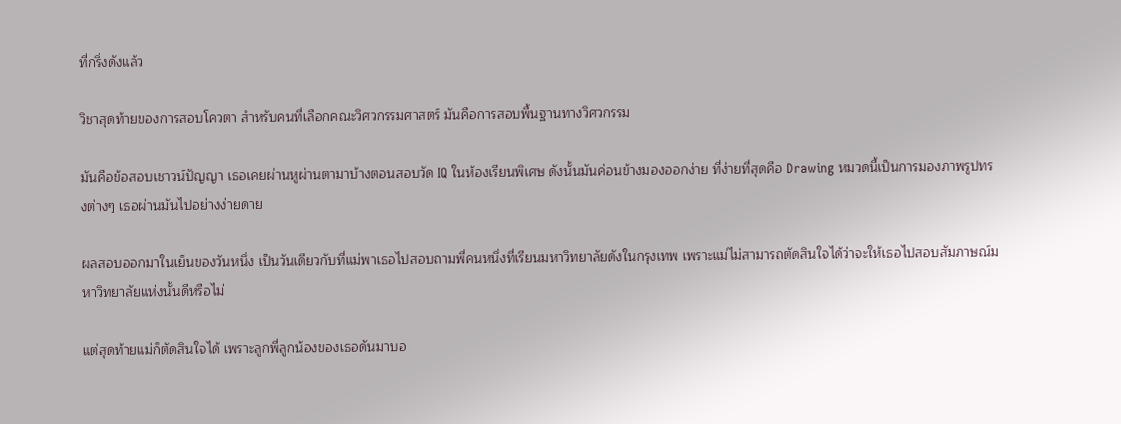ที่กริ่งดังแล้ว

วิชาสุดท้ายของการสอบโควตา สำหรับคนที่เลือกคณะวิศวกรรมศาสตร์ มันคือการสอบพื้นฐานทางวิศวกรรม

มันคือข้อสอบเชาวน์ปัญญา เธอเคยผ่านหูผ่านตามาบ้างตอนสอบวัด IQ ในห้องเรียนพิเศษ ดังนั้นมันค่อนข้างมองออกง่าย ที่ง่ายที่สุดคือ Drawing หมวดนี้เป็นการมองภาพรูปทรงต่างๆ เธอผ่านมันไปอย่างง่ายดาย

ผลสอบออกมาในเย็นของวันหนึ่ง เป็นวันเดียวกับที่แม่พาเธอไปสอบถามพี่คนหนึ่งที่เรียนมหาวิทยาลัยดังในกรุงเทพ เพราะแม่ไม่สามารถตัดสินใจได้ว่าจะให้เธอไปสอบสัมภาษณ์มหาวิทยาลัยแห่งนั้นดีหรือไม่

แต่สุดท้ายแม่ก็ตัดสินใจได้ เพราะลูกพี่ลูกน้องของเธอดันมาบอ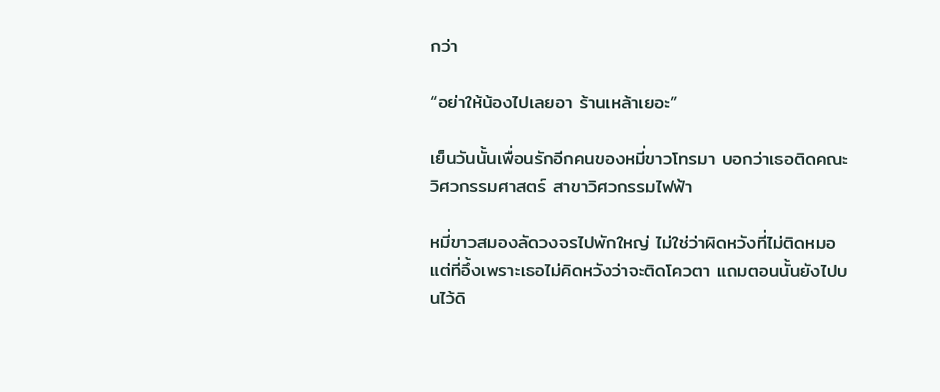กว่า

“อย่าให้น้องไปเลยอา ร้านเหล้าเยอะ”

เย็นวันนั้นเพื่อนรักอีกคนของหมี่ขาวโทรมา บอกว่าเธอติดคณะวิศวกรรมศาสตร์ สาขาวิศวกรรมไฟฟ้า

หมี่ขาวสมองลัดวงจรไปพักใหญ่ ไม่ใช่ว่าผิดหวังที่ไม่ติดหมอ แต่ที่อึ้งเพราะเธอไม่คิดหวังว่าจะติดโควตา แถมตอนนั้นยังไปบนไว้ดิ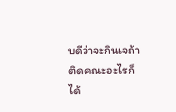บดีว่าจะกินเจถ้าติดคณะอะไรก็ได้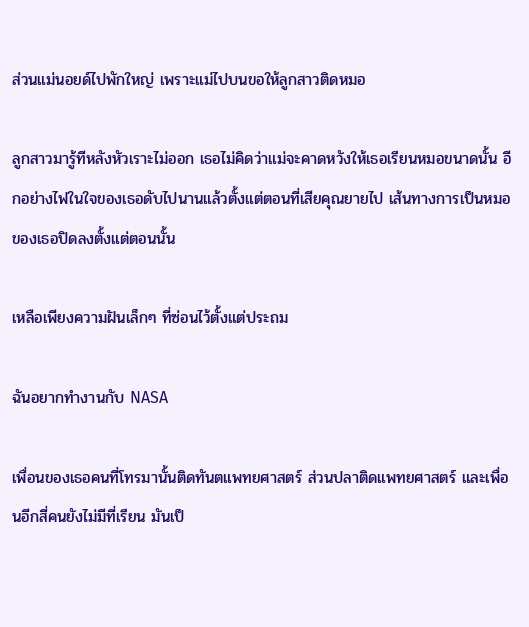ส่วนแม่นอยด์ไปพักใหญ่ เพราะแม่ไปบนขอให้ลูกสาวติดหมอ

ลูกสาวมารู้ทีหลังหัวเราะไม่ออก เธอไม่คิดว่าแม่จะคาดหวังให้เธอเรียนหมอขนาดนั้น อีกอย่างไฟในใจของเธอดับไปนานแล้วตั้งแต่ตอนที่เสียคุณยายไป เส้นทางการเป็นหมอของเธอปิดลงตั้งแต่ตอนนั้น

เหลือเพียงความฝันเล็กๆ ที่ซ่อนไว้ตั้งแต่ประถม

ฉันอยากทำงานกับ NASA

เพื่อนของเธอคนที่โทรมานั้นติดทันตแพทยศาสตร์ ส่วนปลาติดแพทยศาสตร์ และเพื่อนอีกสี่คนยังไม่มีที่เรียน มันเป็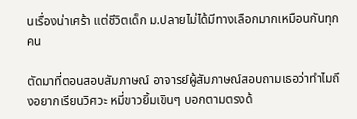นเรื่องน่าเศร้า แต่ชีวิตเด็ก ม.ปลายไม่ได้มีทางเลือกมากเหมือนกันทุกคน

ตัดมาที่ตอนสอบสัมภาษณ์ อาจารย์ผู้สัมภาษณ์สอบถามเธอว่าทำไมถึงอยากเรียนวิศวะ หมี่ขาวยิ้มเขินๆ บอกตามตรงด้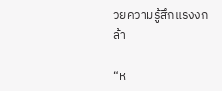วยความรู้สึกแรงงกล้า

“ห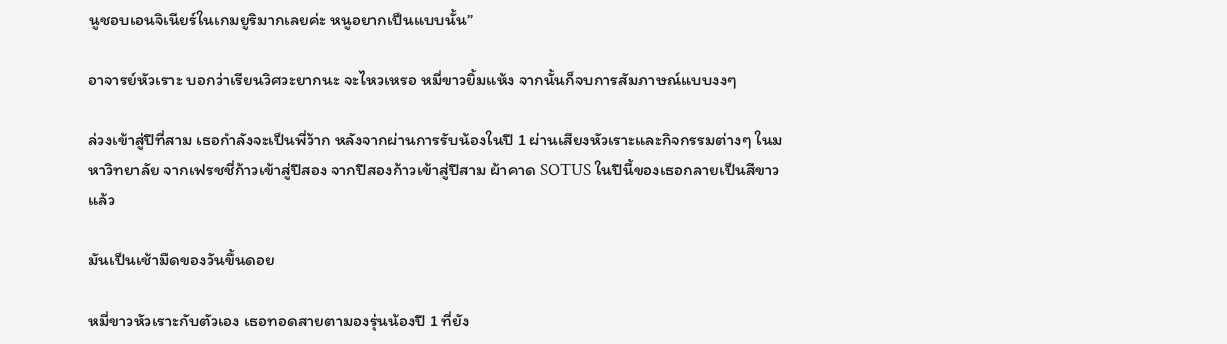นูชอบเอนจิเนียร์ในเกมยูริมากเลยค่ะ หนูอยากเป็นแบบนั้น”

อาจารย์หัวเราะ บอกว่าเรียนวิศวะยากนะ จะไหวเหรอ หมี่ขาวยิ้มแห้ง จากนั้นก็จบการสัมภาษณ์แบบงงๆ

ล่วงเข้าสู่ปีที่สาม เธอกำลังจะเป็นพี่ว้าก หลังจากผ่านการรับน้องในปี 1 ผ่านเสียงหัวเราะและกิจกรรมต่างๆ ในมหาวิทยาลัย จากเฟรชชี่ก้าวเข้าสู่ปีสอง จากปีสองก้าวเข้าสู่ปีสาม ผ้าคาด SOTUS ในปีนี้ของเธอกลายเป็นสีขาวแล้ว

มันเป็นเช้ามืดของวันขึ้นดอย

หมี่ขาวหัวเราะกับตัวเอง เธอทอดสายตามองรุ่นน้องปี 1 ที่ยัง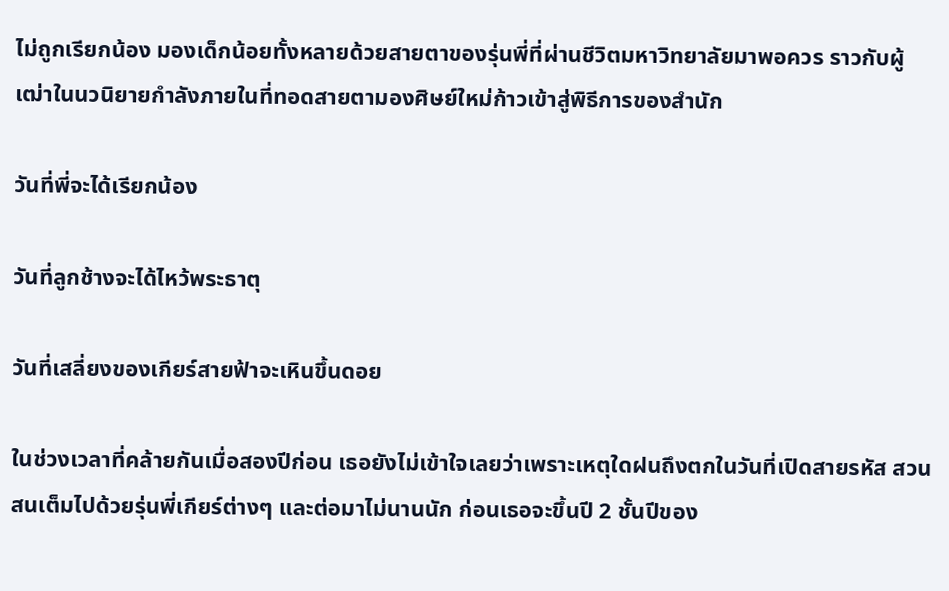ไม่ถูกเรียกน้อง มองเด็กน้อยทั้งหลายด้วยสายตาของรุ่นพี่ที่ผ่านชีวิตมหาวิทยาลัยมาพอควร ราวกับผู้เฒ่าในนวนิยายกำลังภายในที่ทอดสายตามองศิษย์ใหม่ก้าวเข้าสู่พิธีการของสำนัก

วันที่พี่จะได้เรียกน้อง

วันที่ลูกช้างจะได้ไหว้พระธาตุ

วันที่เสลี่ยงของเกียร์สายฟ้าจะเหินขึ้นดอย

ในช่วงเวลาที่คล้ายกันเมื่อสองปีก่อน เธอยังไม่เข้าใจเลยว่าเพราะเหตุใดฝนถึงตกในวันที่เปิดสายรหัส สวนสนเต็มไปด้วยรุ่นพี่เกียร์ต่างๆ และต่อมาไม่นานนัก ก่อนเธอจะขึ้นปี 2 ชั้นปีของ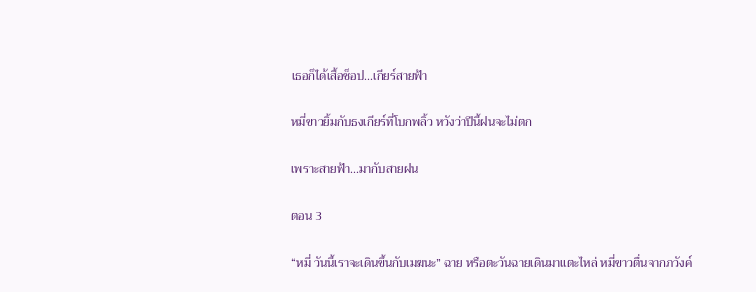เธอก็ได้เสื้อช็อป...เกียร์สายฟ้า

หมี่ขาวยิ้มกับธงเกียร์ที่โบกพลิ้ว หวังว่าปีนี้ฝนจะไม่ตก

เพราะสายฟ้า...มากับสายฝน

ตอน 3

“หมี่ วันนี้เราจะเดินขึ้นกับเมฆนะ” ฉาย หรือตะวันฉายเดินมาแตะไหล่ หมี่ขาวตื่นจากภวังค์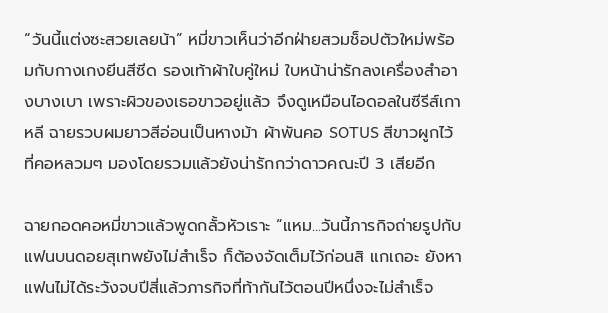“วันนี้แต่งซะสวยเลยน้า” หมี่ขาวเห็นว่าอีกฝ่ายสวมช็อปตัวใหม่พร้อมกับกางเกงยีนสีซีด รองเท้าผ้าใบคู่ใหม่ ใบหน้าน่ารักลงเครื่องสำอางบางเบา เพราะผิวของเธอขาวอยู่แล้ว จึงดูเหมือนไอดอลในซีรีส์เกาหลี ฉายรวบผมยาวสีอ่อนเป็นหางม้า ผ้าพันคอ SOTUS สีขาวผูกไว้ที่คอหลวมๆ มองโดยรวมแล้วยังน่ารักกว่าดาวคณะปี 3 เสียอีก

ฉายกอดคอหมี่ขาวแล้วพูดกลั้วหัวเราะ “แหม...วันนี้ภารกิจถ่ายรูปกับแฟนบนดอยสุเทพยังไม่สำเร็จ ก็ต้องจัดเต็มไว้ก่อนสิ แกเถอะ ยังหาแฟนไม่ได้ระวังจบปีสี่แล้วภารกิจที่ท้ากันไว้ตอนปีหนึ่งจะไม่สำเร็จ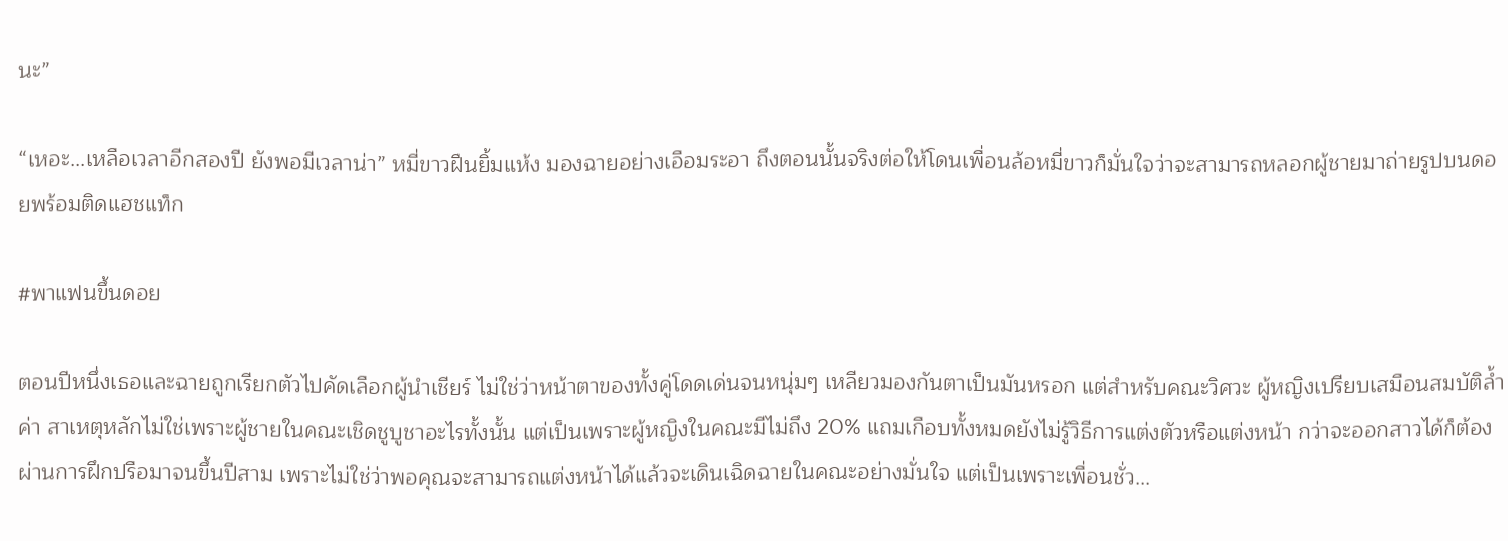นะ”

“เหอะ...เหลือเวลาอีกสองปี ยังพอมีเวลาน่า” หมี่ขาวฝืนยิ้มแห้ง มองฉายอย่างเอือมระอา ถึงตอนนั้นจริงต่อให้โดนเพื่อนล้อหมี่ขาวก็มั่นใจว่าจะสามารถหลอกผู้ชายมาถ่ายรูปบนดอยพร้อมติดแฮชแท็ก

#พาแฟนขึ้นดอย

ตอนปีหนึ่งเธอและฉายถูกเรียกตัวไปคัดเลือกผู้นำเชียร์ ไม่ใช่ว่าหน้าตาของทั้งคู่โดดเด่นจนหนุ่มๆ เหลียวมองกันตาเป็นมันหรอก แต่สำหรับคณะวิศวะ ผู้หญิงเปรียบเสมือนสมบัติล้ำค่า สาเหตุหลักไม่ใช่เพราะผู้ชายในคณะเชิดชูบูชาอะไรทั้งนั้น แต่เป็นเพราะผู้หญิงในคณะมีไม่ถึง 20% แถมเกือบทั้งหมดยังไม่รู้วิธีการแต่งตัวหรือแต่งหน้า กว่าจะออกสาวได้ก็ต้องผ่านการฝึกปรือมาจนขึ้นปีสาม เพราะไม่ใช่ว่าพอคุณจะสามารถแต่งหน้าได้แล้วจะเดินเฉิดฉายในคณะอย่างมั่นใจ แต่เป็นเพราะเพื่อนชั่ว...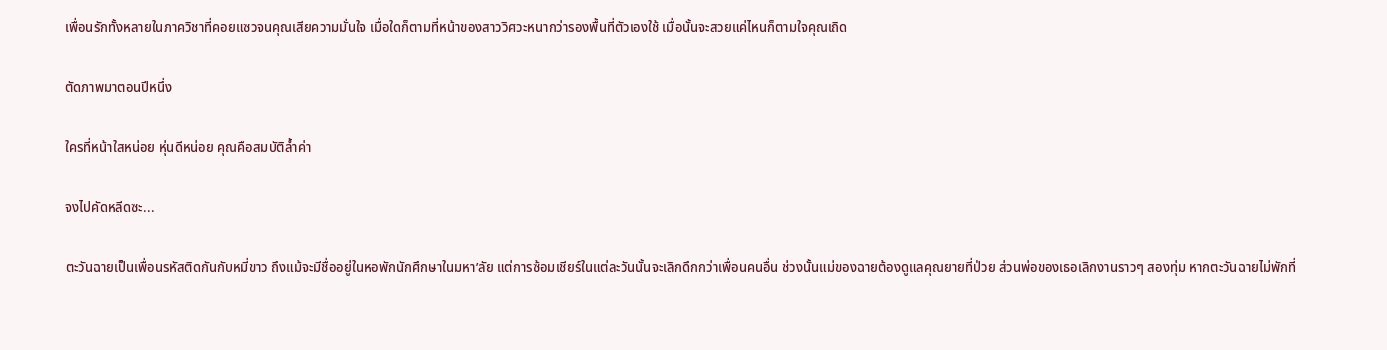เพื่อนรักทั้งหลายในภาควิชาที่คอยแซวจนคุณเสียความมั่นใจ เมื่อใดก็ตามที่หน้าของสาววิศวะหนากว่ารองพื้นที่ตัวเองใช้ เมื่อนั้นจะสวยแค่ไหนก็ตามใจคุณเถิด

ตัดภาพมาตอนปีหนึ่ง

ใครที่หน้าใสหน่อย หุ่นดีหน่อย คุณคือสมบัติล้ำค่า

จงไปคัดหลีดซะ...

ตะวันฉายเป็นเพื่อนรหัสติดกันกับหมี่ขาว ถึงแม้จะมีชื่ออยู่ในหอพักนักศึกษาในมหา’ลัย แต่การซ้อมเชียร์ในแต่ละวันนั้นจะเลิกดึกกว่าเพื่อนคนอื่น ช่วงนั้นแม่ของฉายต้องดูแลคุณยายที่ป่วย ส่วนพ่อของเธอเลิกงานราวๆ สองทุ่ม หากตะวันฉายไม่พักที่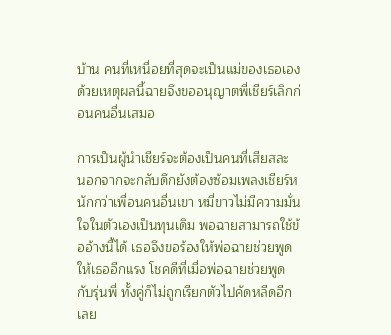บ้าน คนที่เหนื่อยที่สุดจะเป็นแม่ของเธอเอง ด้วยเหตุผลนี้ฉายจึงขออนุญาตพี่เชียร์เลิกก่อนคนอื่นเสมอ

การเป็นผู้นำเชียร์จะต้องเป็นคนที่เสียสละ นอกจากจะกลับดึกยังต้องซ้อมเพลงเชียร์หนักกว่าเพื่อนคนอื่นเขา หมี่ขาวไม่มีความมั่นใจในตัวเองเป็นทุนเดิม พอฉายสามารถใช้ข้ออ้างนี้ได้ เธอจึงขอร้องให้พ่อฉายช่วยพูดให้เธออีกแรง โชคดีที่เมื่อพ่อฉายช่วยพูดกับรุ่นพี่ ทั้งคู่ก็ไม่ถูกเรียกตัวไปคัดหลีดอีกเลย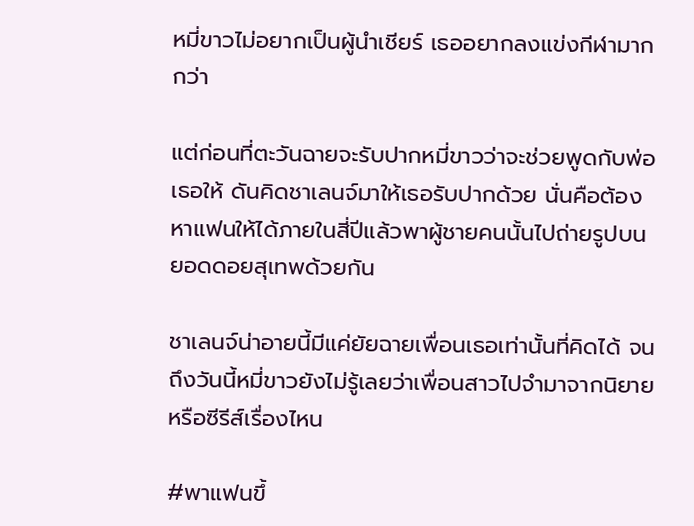หมี่ขาวไม่อยากเป็นผู้นำเชียร์ เธออยากลงแข่งกีฬามากกว่า

แต่ก่อนที่ตะวันฉายจะรับปากหมี่ขาวว่าจะช่วยพูดกับพ่อเธอให้ ดันคิดชาเลนจ์มาให้เธอรับปากด้วย นั่นคือต้องหาแฟนให้ได้ภายในสี่ปีแล้วพาผู้ชายคนนั้นไปถ่ายรูปบนยอดดอยสุเทพด้วยกัน

ชาเลนจ์น่าอายนี้มีแค่ยัยฉายเพื่อนเธอเท่านั้นที่คิดได้ จนถึงวันนี้หมี่ขาวยังไม่รู้เลยว่าเพื่อนสาวไปจำมาจากนิยายหรือซีรีส์เรื่องไหน

#พาแฟนขึ้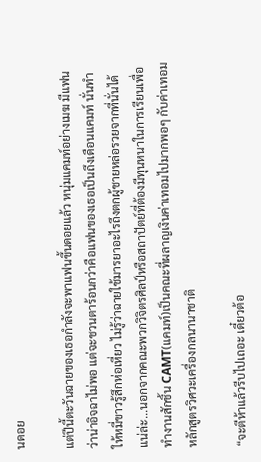นดอย

แต่ปีนี้ตะวันฉายของเธอกำลังจะพาแฟนขึ้นดอยแล้ว หนุ่มแคมท์อย่างเมฆ มีแฟนว่าน่าอิจฉาไม่พอ แต่จะชวนตาร้อนกว่าคือแฟนของเธอเป็นถึงเดือนแคมท์ นั่นทำให้หมี่ขาวรู้สึกห่อเหี่ยว ไม่รู้ว่าฉายใช้มารยาอะไรถึงตกผู้ชายหล่อรวยจากที่นั่นได้ แน่ล่ะ...นอกจากคณะพวกวิจิตรศิลป์หรือสถาปัตย์ที่ต้องมีทุนหนาในการเรียนเพื่อทำงานสักชิ้น CAMT(แคมท์)เป็นคณะที่ผลาญเงินค่าเทอมไปมากพอๆ กับค่าเทอมหลักสูตรวิศวะเครื่องกลนานาชาติ

“จะตีห้าแล้วรีบไปเถอะ เดี๋ยวต้อ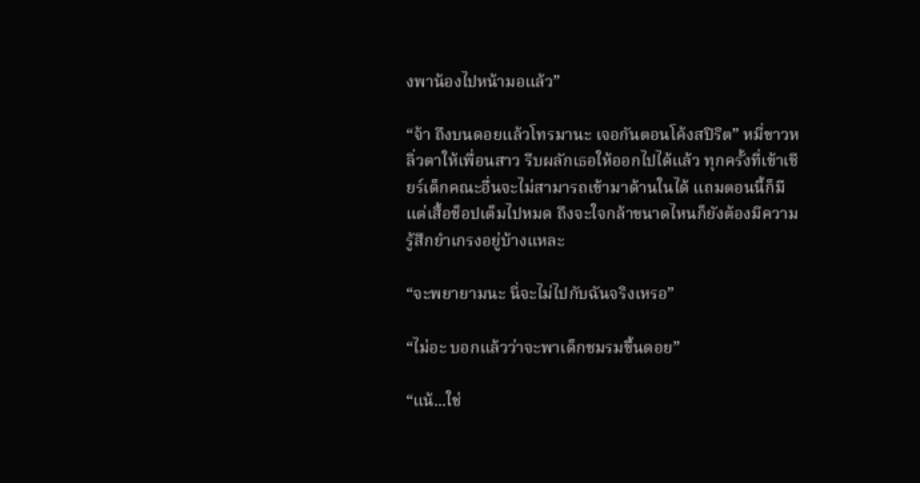งพาน้องไปหน้ามอแล้ว”

“จ้า ถึงบนดอยแล้วโทรมานะ เจอกันตอนโค้งสปิริต” หมี่ขาวหลิ่วตาให้เพื่อนสาว รีบผลักเธอให้ออกไปได้แล้ว ทุกครั้งที่เข้าเชียร์เด็กคณะอื่นจะไม่สามารถเข้ามาด้านในได้ แถมตอนนี้ก็มีแต่เสื้อช็อปเต็มไปหมด ถึงจะใจกล้าขนาดไหนก็ยังต้องมีความรู้สึกยำเกรงอยู่บ้างแหละ

“จะพยายามนะ นี่จะไม่ไปกับฉันจริงเหรอ”

“ไม่อะ บอกแล้วว่าจะพาเด็กชมรมขึ้นดอย”

“แน้...ใช่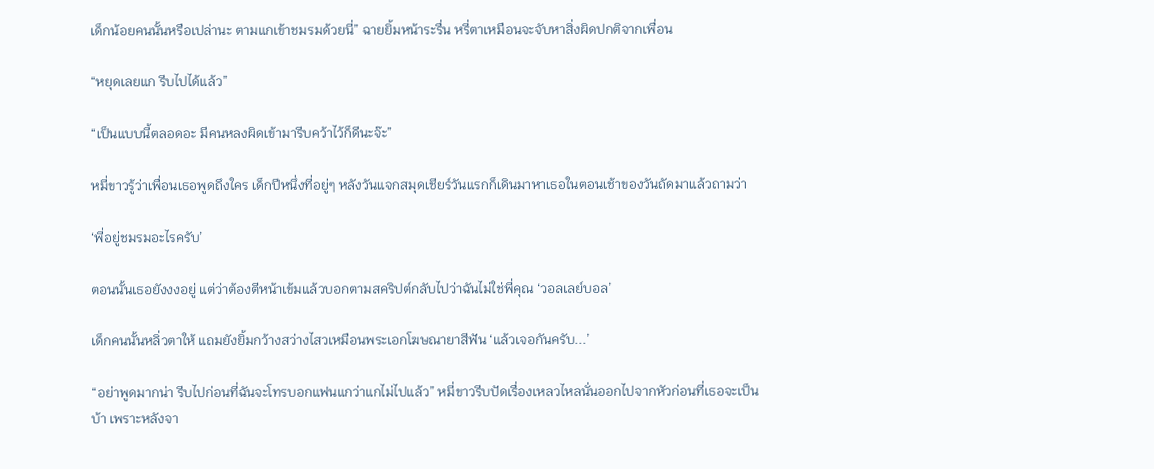เด็กน้อยคนนั้นหรือเปล่านะ ตามแกเข้าชมรมด้วยนี่” ฉายยิ้มหน้าระรื่น หรี่ตาเหมือนจะจับหาสิ่งผิดปกติจากเพื่อน

“หยุดเลยแก รีบไปได้แล้ว”

“เป็นแบบนี้ตลอดอะ มีคนหลงผิดเข้ามารีบคว้าไว้ก็ดีนะจ๊ะ”

หมี่ขาวรู้ว่าเพื่อนเธอพูดถึงใคร เด็กปีหนึ่งที่อยู่ๆ หลังวันแจกสมุดเชียร์วันแรกก็เดินมาหาเธอในตอนเช้าของวันถัดมาแล้วถามว่า

‘พี่อยู่ชมรมอะไรครับ’

ตอนนั้นเธอยังงงอยู่ แต่ว่าต้องตีหน้าเข้มแล้วบอกตามสคริปต์กลับไปว่าฉันไม่ใช่พี่คุณ ‘วอลเลย์บอล’

เด็กคนนั้นหลิ่วตาให้ แถมยังยิ้มกว้างสว่างไสวเหมือนพระเอกโฆษณายาสีฟัน ‘แล้วเจอกันครับ...’

“อย่าพูดมากน่า รีบไปก่อนที่ฉันจะโทรบอกแฟนแกว่าแกไม่ไปแล้ว” หมี่ขาวรีบปัดเรื่องเหลวไหลนั่นออกไปจากหัวก่อนที่เธอจะเป็นบ้า เพราะหลังจา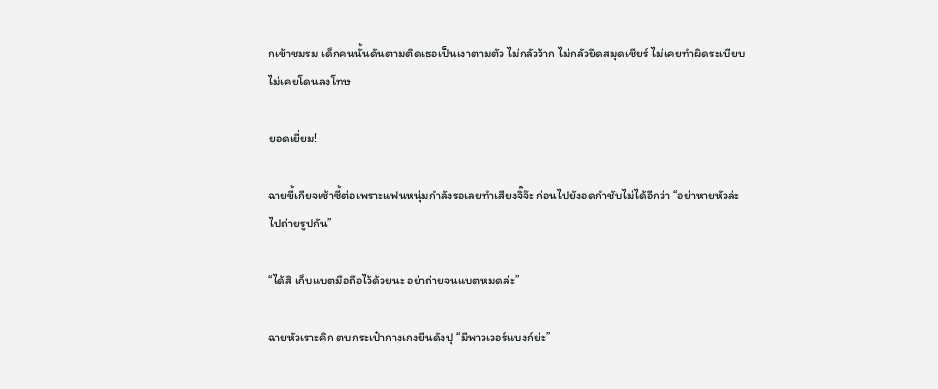กเข้าชมรม เด็กคนนั้นดันตามติดเธอเป็นเงาตามตัว ไม่กลัวว้าก ไม่กลัวยึดสมุดเชียร์ ไม่เคยทำผิดระเบียบ ไม่เคยโดนลงโทษ

ยอดเยี่ยม!

ฉายขี้เกียจเซ้าซี้ต่อเพราะแฟนหนุ่มกำลังรอเลยทำเสียงจิ๊จ๊ะ ก่อนไปยังอดกำชับไม่ได้อีกว่า “อย่าหายหัวล่ะ ไปถ่ายรูปกัน”

“ได้สิ เก็บแบตมือถือไว้ด้วยนะ อย่าถ่ายจนแบตหมดล่ะ”

ฉายหัวเราะคิก ตบกระเป๋ากางเกงยีนดังปุ “มีพาวเวอร์แบงก์ย่ะ”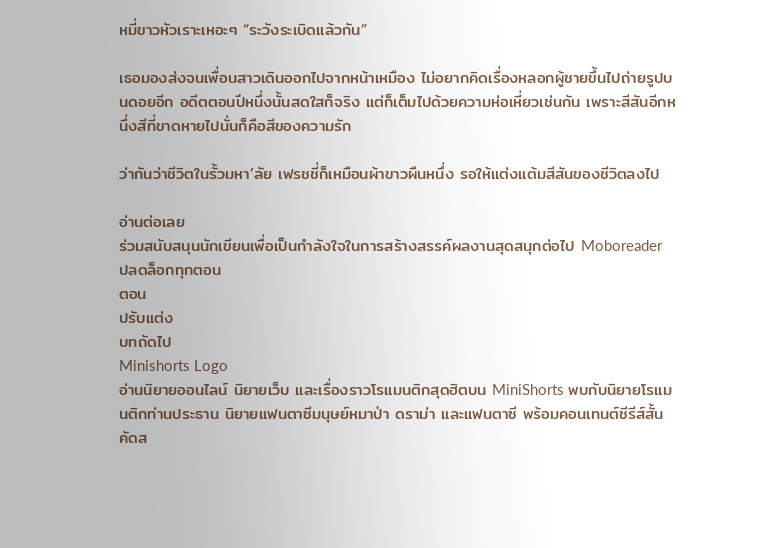หมี่ขาวหัวเราะเหอะๆ “ระวังระเบิดแล้วกัน”

เธอมองส่งจนเพื่อนสาวเดินออกไปจากหน้าเหมือง ไม่อยากคิดเรื่องหลอกผู้ชายขึ้นไปถ่ายรูปบนดอยอีก อดีตตอนปีหนึ่งนั้นสดใสก็จริง แต่ก็เต็มไปด้วยความห่อเหี่ยวเช่นกัน เพราะสีสันอีกหนึ่งสีที่ขาดหายไปนั่นก็คือสีของความรัก

ว่ากันว่าชีวิตในรั้วมหา’ลัย เฟรชชี่ก็เหมือนผ้าขาวผืนหนึ่ง รอให้แต่งแต้มสีสันของชีวิตลงไป

อ่านต่อเลย
ร่วมสนับสนุนนักเขียนเพื่อเป็นกำลังใจในการสร้างสรรค์ผลงานสุดสนุกต่อไป Moboreader
ปลดล็อกทุกตอน
ตอน
ปรับแต่ง
บทถัดไป
Minishorts Logo
อ่านนิยายออนไลน์ นิยายเว็บ และเรื่องราวโรแมนติกสุดฮิตบน MiniShorts พบกับนิยายโรแมนติกท่านประธาน นิยายแฟนตาซีมนุษย์หมาป่า ดราม่า และแฟนตาซี พร้อมคอนเทนต์ซีรีส์สั้นคัดส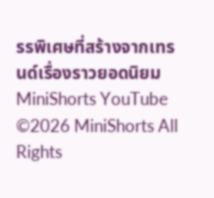รรพิเศษที่สร้างจากเทรนด์เรื่องราวยอดนิยม
MiniShorts YouTube
©2026 MiniShorts All Rights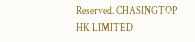Reserved. CHASINGTOP HK LIMITED